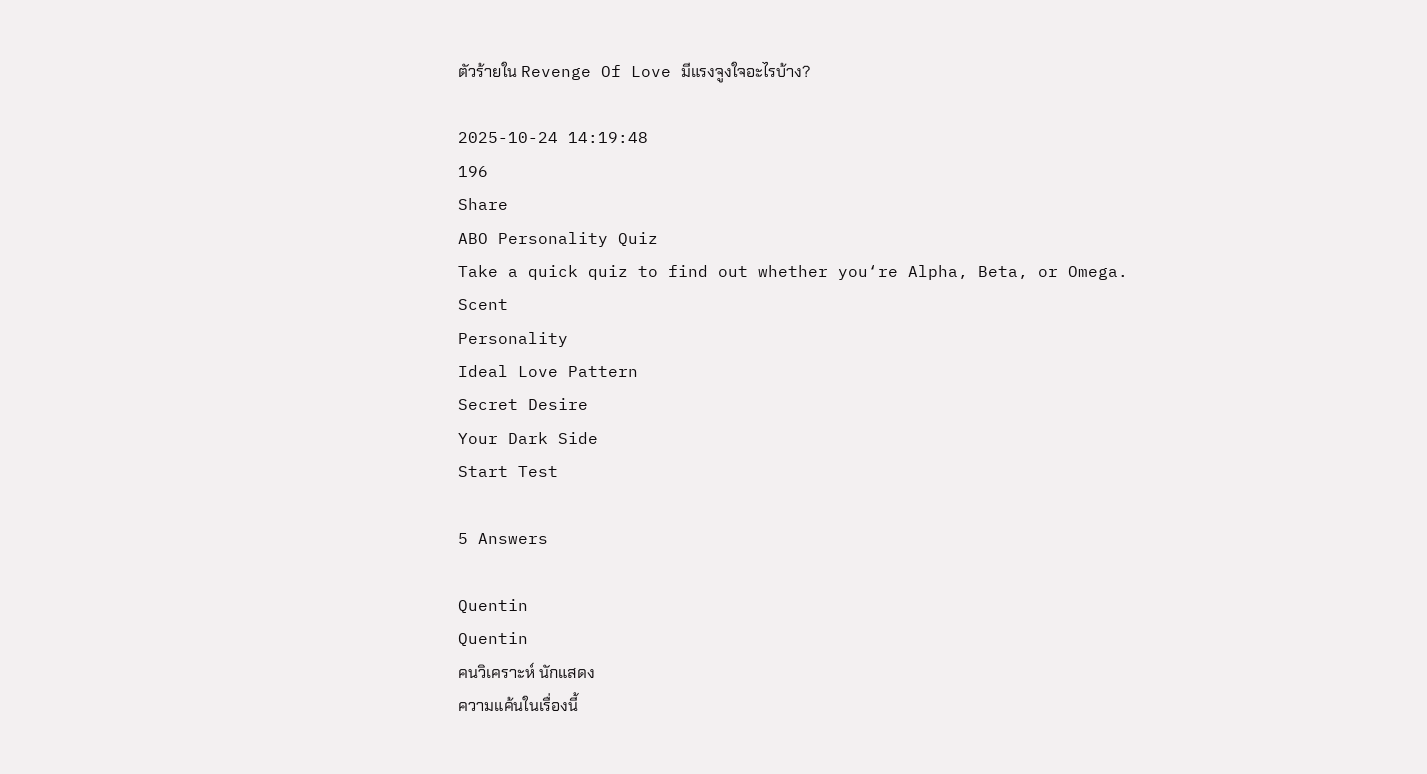ตัวร้ายใน Revenge Of Love มีแรงจูงใจอะไรบ้าง?

2025-10-24 14:19:48
196
Share
ABO Personality Quiz
Take a quick quiz to find out whether you‘re Alpha, Beta, or Omega.
Scent
Personality
Ideal Love Pattern
Secret Desire
Your Dark Side
Start Test

5 Answers

Quentin
Quentin
คนวิเคราะห์ นักแสดง
ความแค้นในเรื่องนี้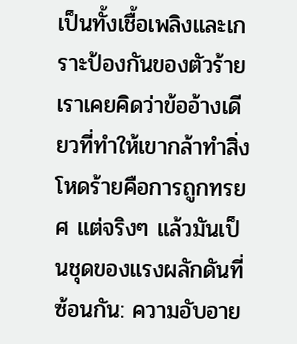เป็นทั้งเชื้อเพลิงและเกราะป้องกันของตัวร้าย เราเคยคิดว่าข้ออ้างเดียวที่ทำให้เขากล้าทำสิ่งโหดร้ายคือการถูกทรยศ แต่จริงๆ แล้วมันเป็นชุดของแรงผลักดันที่ซ้อนกัน: ความอับอาย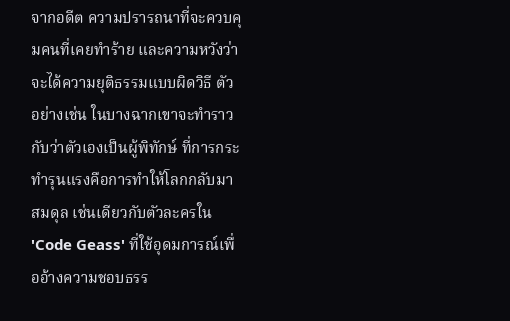จากอดีต ความปรารถนาที่จะควบคุมคนที่เคยทำร้าย และความหวังว่าจะได้ความยุติธรรมแบบผิดวิธี ตัวอย่างเช่น ในบางฉากเขาจะทำราวกับว่าตัวเองเป็นผู้พิทักษ์ ที่การกระทำรุนแรงคือการทำให้โลกกลับมาสมดุล เช่นเดียวกับตัวละครใน 'Code Geass' ที่ใช้อุดมการณ์เพื่ออ้างความชอบธรร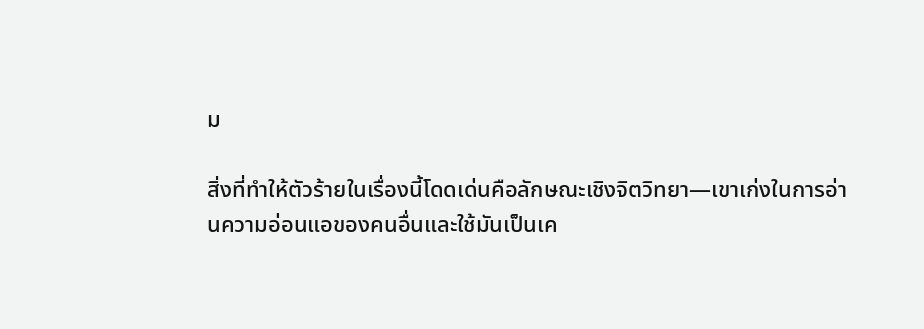ม

สิ่งที่ทำให้ตัวร้ายในเรื่องนี้โดดเด่นคือลักษณะเชิงจิตวิทยา—เขาเก่งในการอ่านความอ่อนแอของคนอื่นและใช้มันเป็นเค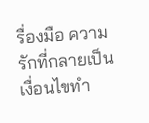รื่องมือ ความรักที่กลายเป็นเงื่อนไขทำ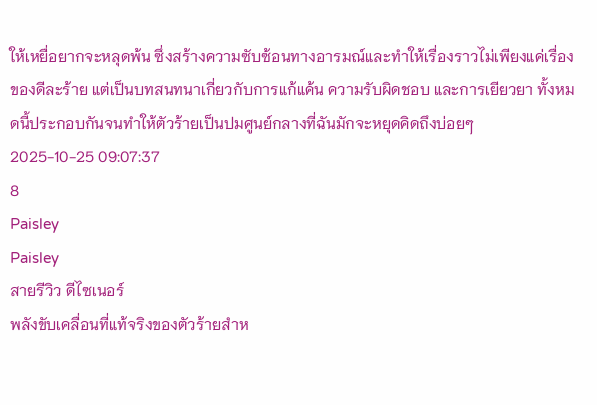ให้เหยื่อยากจะหลุดพ้น ซึ่งสร้างความซับซ้อนทางอารมณ์และทำให้เรื่องราวไม่เพียงแค่เรื่องของดีละร้าย แต่เป็นบทสนทนาเกี่ยวกับการแก้แค้น ความรับผิดชอบ และการเยียวยา ทั้งหมดนี้ประกอบกันจนทำให้ตัวร้ายเป็นปมศูนย์กลางที่ฉันมักจะหยุดคิดถึงบ่อยๆ
2025-10-25 09:07:37
8
Paisley
Paisley
สายรีวิว ดีไซเนอร์
พลังขับเคลื่อนที่แท้จริงของตัวร้ายสำห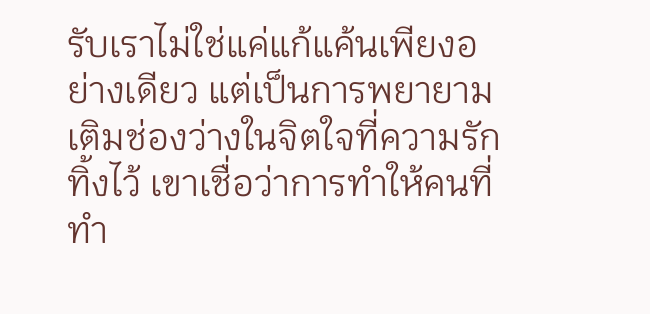รับเราไม่ใช่แค่แก้แค้นเพียงอย่างเดียว แต่เป็นการพยายามเติมช่องว่างในจิตใจที่ความรักทิ้งไว้ เขาเชื่อว่าการทำให้คนที่ทำ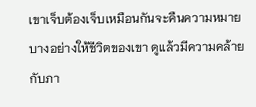เขาเจ็บต้องเจ็บเหมือนกันจะคืนความหมายบางอย่างให้ชีวิตของเขา ดูแล้วมีความคล้ายกับภา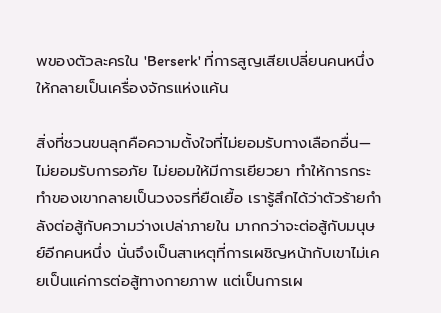พของตัวละครใน 'Berserk' ที่การสูญเสียเปลี่ยนคนหนึ่งให้กลายเป็นเครื่องจักรแห่งแค้น

สิ่งที่ชวนขนลุกคือความตั้งใจที่ไม่ยอมรับทางเลือกอื่น—ไม่ยอมรับการอภัย ไม่ยอมให้มีการเยียวยา ทำให้การกระทำของเขากลายเป็นวงจรที่ยืดเยื้อ เรารู้สึกได้ว่าตัวร้ายกำลังต่อสู้กับความว่างเปล่าภายใน มากกว่าจะต่อสู้กับมนุษย์อีกคนหนึ่ง นั่นจึงเป็นสาเหตุที่การเผชิญหน้ากับเขาไม่เคยเป็นแค่การต่อสู้ทางกายภาพ แต่เป็นการเผ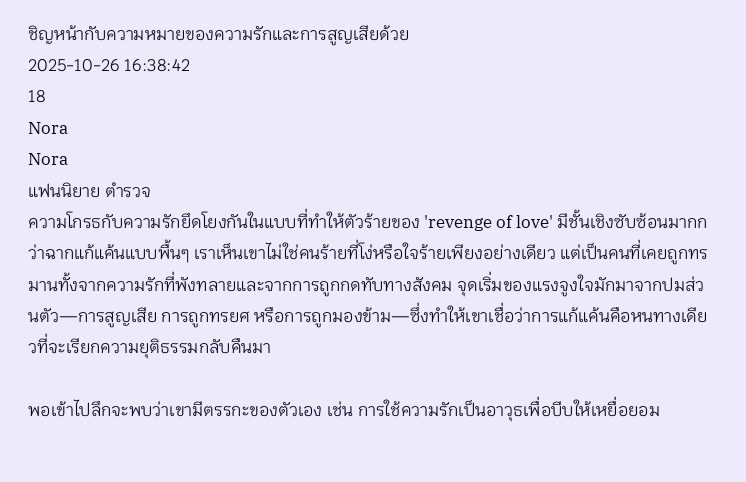ชิญหน้ากับความหมายของความรักและการสูญเสียด้วย
2025-10-26 16:38:42
18
Nora
Nora
แฟนนิยาย ตำรวจ
ความโกรธกับความรักยึดโยงกันในแบบที่ทำให้ตัวร้ายของ 'revenge of love' มีชั้นเชิงซับซ้อนมากกว่าฉากแก้แค้นแบบพื้นๆ เราเห็นเขาไม่ใช่คนร้ายที่โง่หรือใจร้ายเพียงอย่างเดียว แต่เป็นคนที่เคยถูกทรมานทั้งจากความรักที่พังทลายและจากการถูกกดทับทางสังคม จุดเริ่มของแรงจูงใจมักมาจากปมส่วนตัว—การสูญเสีย การถูกทรยศ หรือการถูกมองข้าม—ซึ่งทำให้เขาเชื่อว่าการแก้แค้นคือหนทางเดียวที่จะเรียกความยุติธรรมกลับคืนมา

พอเข้าไปลึกจะพบว่าเขามีตรรกะของตัวเอง เช่น การใช้ความรักเป็นอาวุธเพื่อบีบให้เหยื่อยอม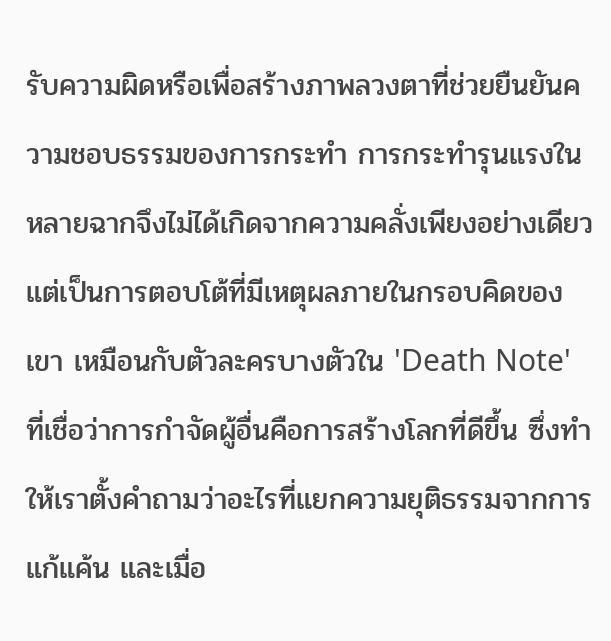รับความผิดหรือเพื่อสร้างภาพลวงตาที่ช่วยยืนยันความชอบธรรมของการกระทำ การกระทำรุนแรงในหลายฉากจึงไม่ได้เกิดจากความคลั่งเพียงอย่างเดียว แต่เป็นการตอบโต้ที่มีเหตุผลภายในกรอบคิดของเขา เหมือนกับตัวละครบางตัวใน 'Death Note' ที่เชื่อว่าการกำจัดผู้อื่นคือการสร้างโลกที่ดีขึ้น ซึ่งทำให้เราตั้งคำถามว่าอะไรที่แยกความยุติธรรมจากการแก้แค้น และเมื่อ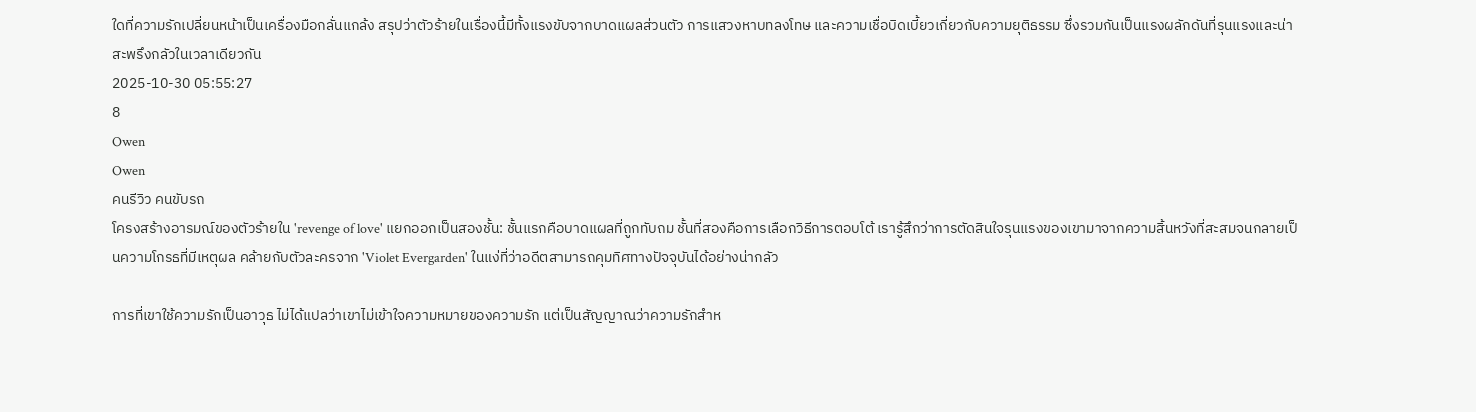ใดที่ความรักเปลี่ยนหน้าเป็นเครื่องมือกลั่นแกล้ง สรุปว่าตัวร้ายในเรื่องนี้มีทั้งแรงขับจากบาดแผลส่วนตัว การแสวงหาบทลงโทษ และความเชื่อบิดเบี้ยวเกี่ยวกับความยุติธรรม ซึ่งรวมกันเป็นแรงผลักดันที่รุนแรงและน่าสะพรึงกลัวในเวลาเดียวกัน
2025-10-30 05:55:27
8
Owen
Owen
คนรีวิว คนขับรถ
โครงสร้างอารมณ์ของตัวร้ายใน 'revenge of love' แยกออกเป็นสองชั้น: ชั้นแรกคือบาดแผลที่ถูกทับถม ชั้นที่สองคือการเลือกวิธีการตอบโต้ เรารู้สึกว่าการตัดสินใจรุนแรงของเขามาจากความสิ้นหวังที่สะสมจนกลายเป็นความโกรธที่มีเหตุผล คล้ายกับตัวละครจาก 'Violet Evergarden' ในแง่ที่ว่าอดีตสามารถคุมทิศทางปัจจุบันได้อย่างน่ากลัว

การที่เขาใช้ความรักเป็นอาวุธ ไม่ได้แปลว่าเขาไม่เข้าใจความหมายของความรัก แต่เป็นสัญญาณว่าความรักสำห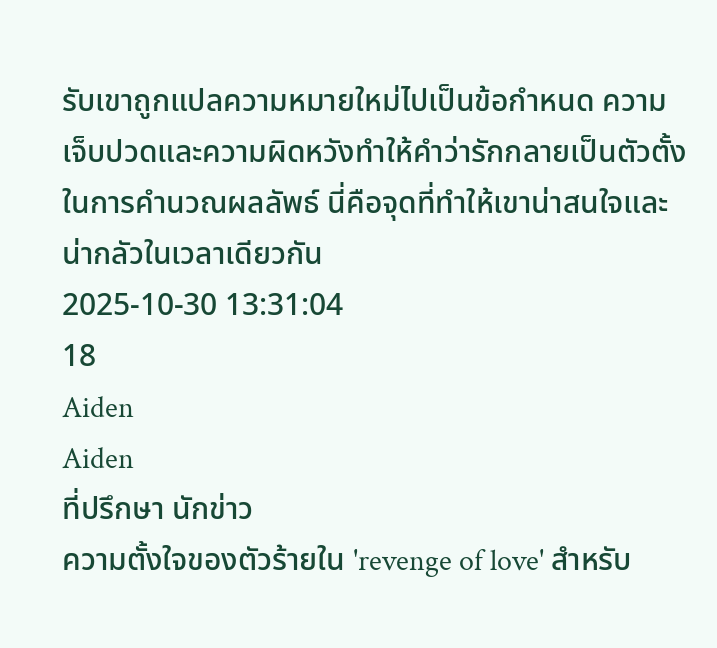รับเขาถูกแปลความหมายใหม่ไปเป็นข้อกำหนด ความเจ็บปวดและความผิดหวังทำให้คำว่ารักกลายเป็นตัวตั้งในการคำนวณผลลัพธ์ นี่คือจุดที่ทำให้เขาน่าสนใจและน่ากลัวในเวลาเดียวกัน
2025-10-30 13:31:04
18
Aiden
Aiden
ที่ปรึกษา นักข่าว
ความตั้งใจของตัวร้ายใน 'revenge of love' สำหรับ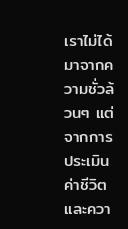เราไม่ได้มาจากความชั่วล้วนๆ แต่จากการประเมินค่าชีวิตและควา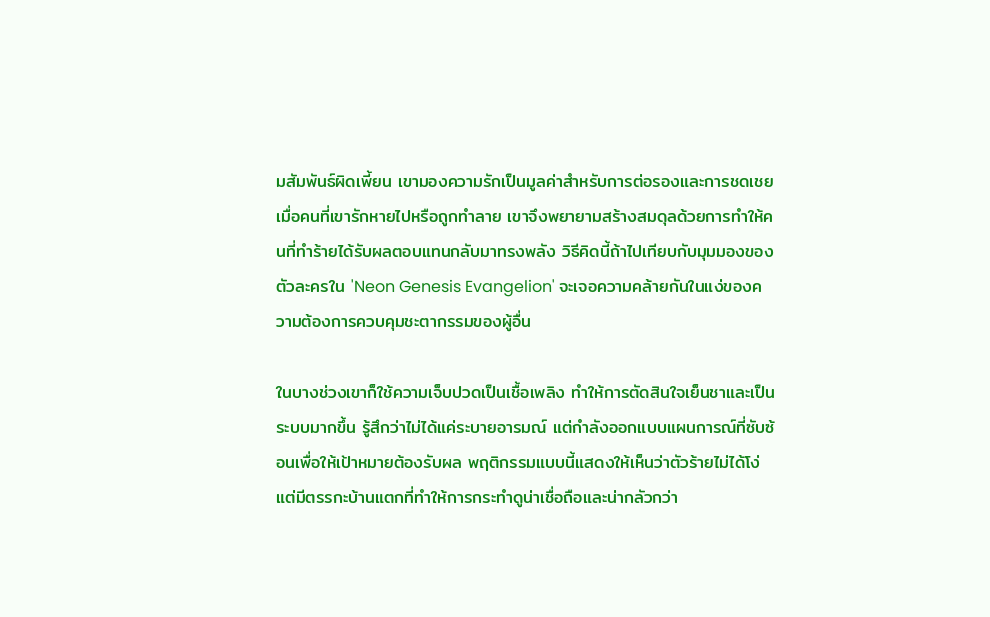มสัมพันธ์ผิดเพี้ยน เขามองความรักเป็นมูลค่าสำหรับการต่อรองและการชดเชย เมื่อคนที่เขารักหายไปหรือถูกทำลาย เขาจึงพยายามสร้างสมดุลด้วยการทำให้คนที่ทำร้ายได้รับผลตอบแทนกลับมาทรงพลัง วิธีคิดนี้ถ้าไปเทียบกับมุมมองของตัวละครใน 'Neon Genesis Evangelion' จะเจอความคล้ายกันในแง่ของความต้องการควบคุมชะตากรรมของผู้อื่น

ในบางช่วงเขาก็ใช้ความเจ็บปวดเป็นเชื้อเพลิง ทำให้การตัดสินใจเย็นชาและเป็นระบบมากขึ้น รู้สึกว่าไม่ได้แค่ระบายอารมณ์ แต่กำลังออกแบบแผนการณ์ที่ซับซ้อนเพื่อให้เป้าหมายต้องรับผล พฤติกรรมแบบนี้แสดงให้เห็นว่าตัวร้ายไม่ได้โง่ แต่มีตรรกะบ้านแตกที่ทำให้การกระทำดูน่าเชื่อถือและน่ากลัวกว่า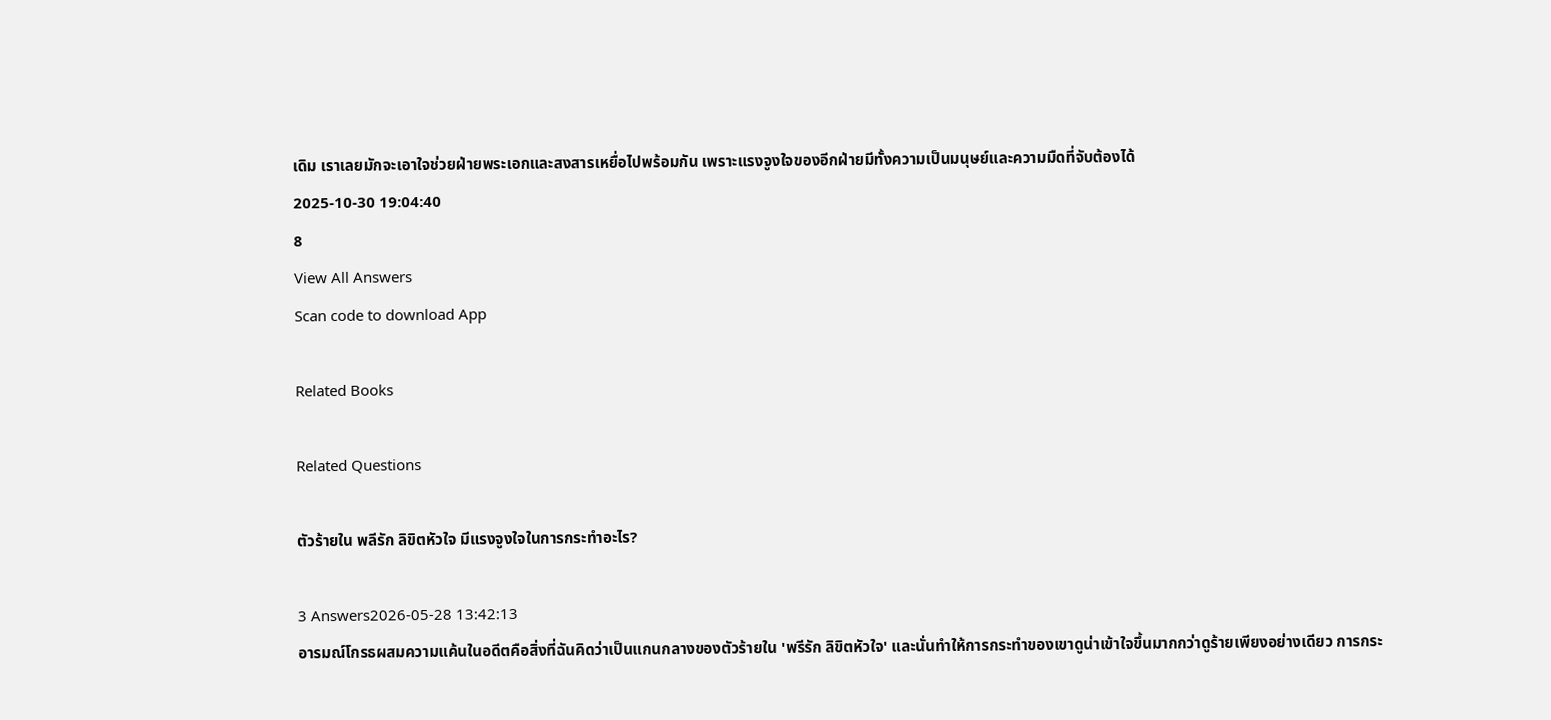เดิม เราเลยมักจะเอาใจช่วยฝ่ายพระเอกและสงสารเหยื่อไปพร้อมกัน เพราะแรงจูงใจของอีกฝ่ายมีทั้งความเป็นมนุษย์และความมืดที่จับต้องได้
2025-10-30 19:04:40
8
View All Answers
Scan code to download App

Related Books

Related Questions

ตัวร้ายใน พลีรัก ลิขิตหัวใจ มีแรงจูงใจในการกระทำอะไร?

3 Answers2026-05-28 13:42:13
อารมณ์โกรธผสมความแค้นในอดีตคือสิ่งที่ฉันคิดว่าเป็นแกนกลางของตัวร้ายใน 'พรีรัก ลิขิตหัวใจ' และนั่นทำให้การกระทำของเขาดูน่าเข้าใจขึ้นมากกว่าดูร้ายเพียงอย่างเดียว การกระ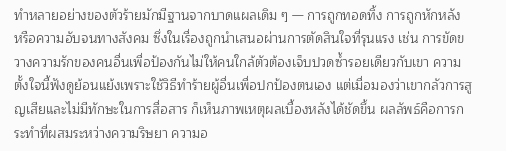ทำหลายอย่างของตัวร้ายมักมีฐานจากบาดแผลเดิม ๆ — การถูกทอดทิ้ง การถูกหักหลัง หรือความอับจนทางสังคม ซึ่งในเรื่องถูกนำเสนอผ่านการตัดสินใจที่รุนแรง เช่น การขัดขวางความรักของคนอื่นเพื่อป้องกันไม่ให้คนใกล้ตัวต้องเจ็บปวดซ้ำรอยเดียวกับเขา ความตั้งใจนี้ฟังดูย้อนแย้งเพราะใช้วิธีทำร้ายผู้อื่นเพื่อปกป้องตนเอง แต่เมื่อมองว่าเขากลัวการสูญเสียและไม่มีทักษะในการสื่อสาร ก็เห็นภาพเหตุผลเบื้องหลังได้ชัดขึ้น ผลลัพธ์คือการกระทำที่ผสมระหว่างความริษยา ความอ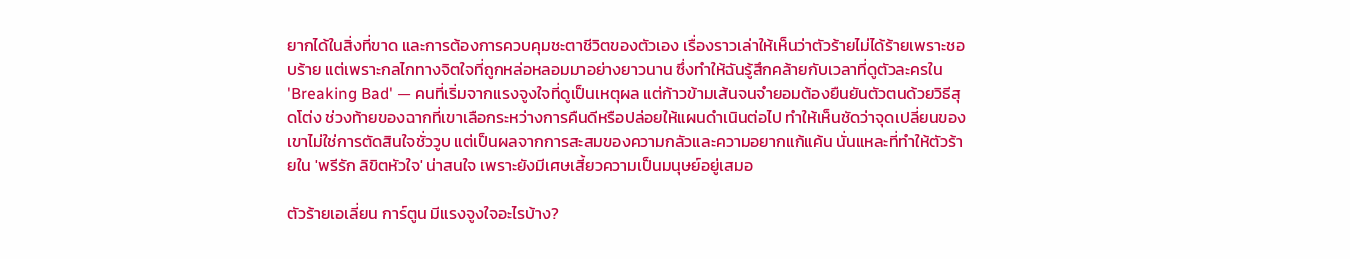ยากได้ในสิ่งที่ขาด และการต้องการควบคุมชะตาชีวิตของตัวเอง เรื่องราวเล่าให้เห็นว่าตัวร้ายไม่ได้ร้ายเพราะชอบร้าย แต่เพราะกลไกทางจิตใจที่ถูกหล่อหลอมมาอย่างยาวนาน ซึ่งทำให้ฉันรู้สึกคล้ายกับเวลาที่ดูตัวละครใน 'Breaking Bad' — คนที่เริ่มจากแรงจูงใจที่ดูเป็นเหตุผล แต่ก้าวข้ามเส้นจนจำยอมต้องยืนยันตัวตนด้วยวิธีสุดโต่ง ช่วงท้ายของฉากที่เขาเลือกระหว่างการคืนดีหรือปล่อยให้แผนดำเนินต่อไป ทำให้เห็นชัดว่าจุดเปลี่ยนของเขาไม่ใช่การตัดสินใจชั่ววูบ แต่เป็นผลจากการสะสมของความกลัวและความอยากแก้แค้น นั่นแหละที่ทำให้ตัวร้ายใน 'พรีรัก ลิขิตหัวใจ' น่าสนใจ เพราะยังมีเศษเสี้ยวความเป็นมนุษย์อยู่เสมอ

ตัวร้ายเอเลี่ยน การ์ตูน มีแรงจูงใจอะไรบ้าง?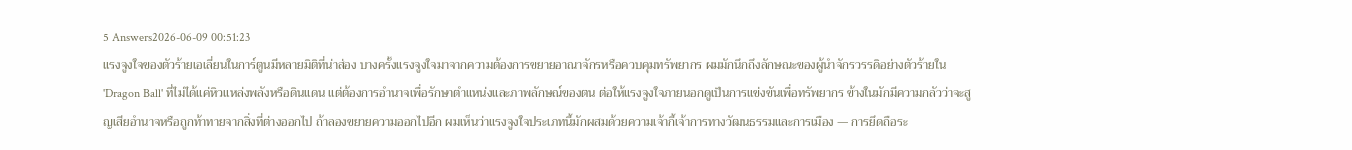5 Answers2026-06-09 00:51:23
แรงจูงใจของตัวร้ายเอเลี่ยนในการ์ตูนมีหลายมิติที่น่าส่อง บางครั้งแรงจูงใจมาจากความต้องการขยายอาณาจักรหรือควบคุมทรัพยากร ผมมักนึกถึงลักษณะของผู้นำจักรวรรดิอย่างตัวร้ายใน 'Dragon Ball' ที่ไม่ได้แค่หิวแหล่งพลังหรือดินแดน แต่ต้องการอำนาจเพื่อรักษาตำแหน่งและภาพลักษณ์ของตน ต่อให้แรงจูงใจภายนอกดูเป็นการแข่งขันเพื่อทรัพยากร ข้างในมักมีความกลัวว่าจะสูญเสียอำนาจหรือถูกท้าทายจากสิ่งที่ต่างออกไป ถ้าลองขยายความออกไปอีก ผมเห็นว่าแรงจูงใจประเภทนี้มักผสมด้วยความเจ้ากี้เจ้าการทางวัฒนธรรมและการเมือง — การยึดถือระ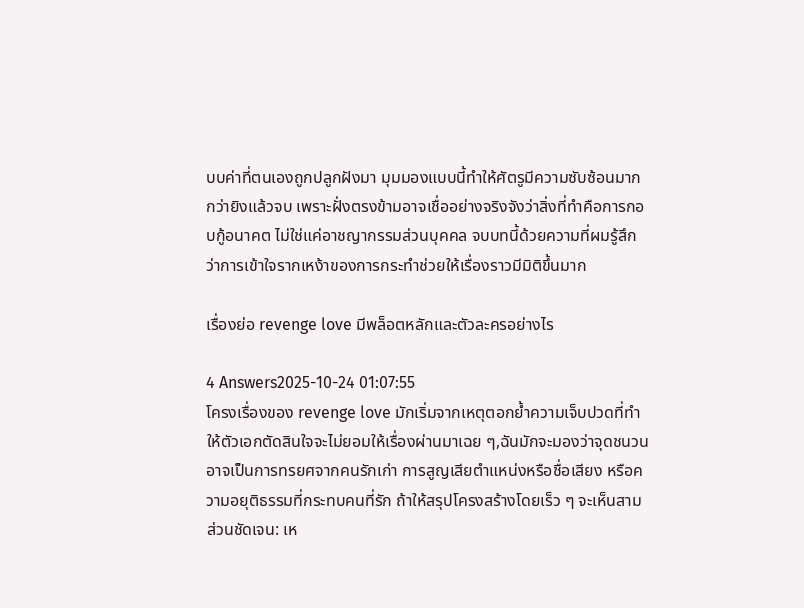บบค่าที่ตนเองถูกปลูกฝังมา มุมมองแบบนี้ทำให้ศัตรูมีความซับซ้อนมากกว่ายิงแล้วจบ เพราะฝั่งตรงข้ามอาจเชื่ออย่างจริงจังว่าสิ่งที่ทำคือการกอบกู้อนาคต ไม่ใช่แค่อาชญากรรมส่วนบุคคล จบบทนี้ด้วยความที่ผมรู้สึกว่าการเข้าใจรากเหง้าของการกระทำช่วยให้เรื่องราวมีมิติขึ้นมาก

เรื่องย่อ revenge love มีพล็อตหลักและตัวละครอย่างไร

4 Answers2025-10-24 01:07:55
โครงเรื่องของ revenge love มักเริ่มจากเหตุตอกย้ำความเจ็บปวดที่ทำให้ตัวเอกตัดสินใจจะไม่ยอมให้เรื่องผ่านมาเฉย ๆ,ฉันมักจะมองว่าจุดชนวนอาจเป็นการทรยศจากคนรักเก่า การสูญเสียตำแหน่งหรือชื่อเสียง หรือความอยุติธรรมที่กระทบคนที่รัก ถ้าให้สรุปโครงสร้างโดยเร็ว ๆ จะเห็นสามส่วนชัดเจน: เห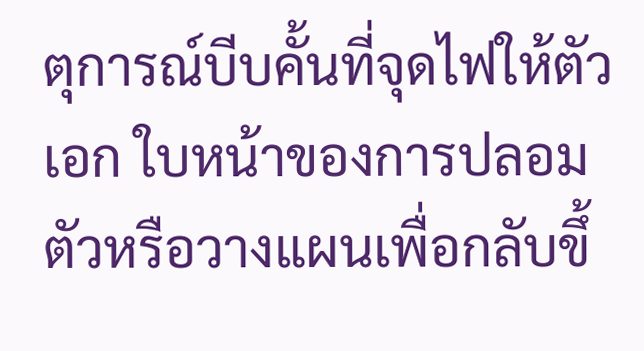ตุการณ์บีบคั้นที่จุดไฟให้ตัวเอก ใบหน้าของการปลอมตัวหรือวางแผนเพื่อกลับขึ้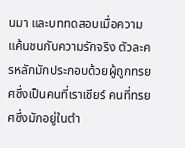นมา และบททดสอบเมื่อความแค้นชนกับความรักจริง ตัวละครหลักมักประกอบด้วยผู้ถูกทรยศซึ่งเป็นคนที่เราเชียร์ คนที่ทรยศซึ่งมักอยู่ในตำ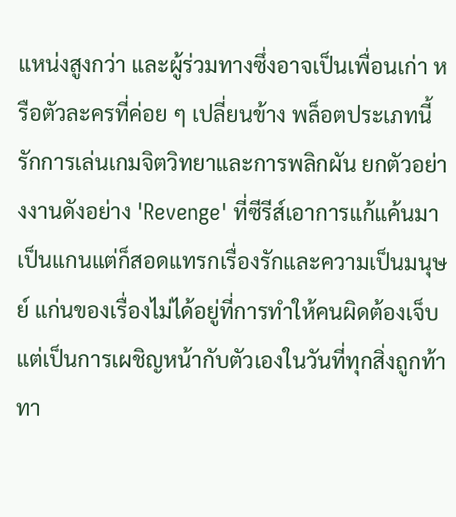แหน่งสูงกว่า และผู้ร่วมทางซึ่งอาจเป็นเพื่อนเก่า หรือตัวละครที่ค่อย ๆ เปลี่ยนข้าง พล็อตประเภทนี้รักการเล่นเกมจิตวิทยาและการพลิกผัน ยกตัวอย่างงานดังอย่าง 'Revenge' ที่ซีรีส์เอาการแก้แค้นมาเป็นแกนแต่ก็สอดแทรกเรื่องรักและความเป็นมนุษย์ แก่นของเรื่องไม่ได้อยู่ที่การทำให้คนผิดต้องเจ็บ แต่เป็นการเผชิญหน้ากับตัวเองในวันที่ทุกสิ่งถูกท้าทา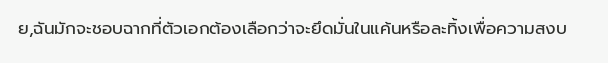ย,ฉันมักจะชอบฉากที่ตัวเอกต้องเลือกว่าจะยึดมั่นในแค้นหรือละทิ้งเพื่อความสงบ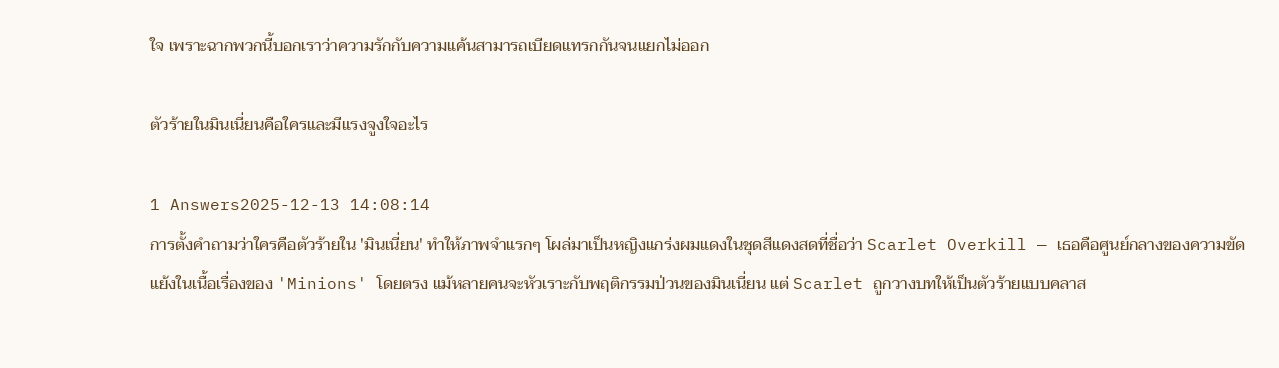ใจ เพราะฉากพวกนี้บอกเราว่าความรักกับความแค้นสามารถเบียดแทรกกันจนแยกไม่ออก

ตัวร้ายในมินเนี่ยนคือใครและมีแรงจูงใจอะไร

1 Answers2025-12-13 14:08:14
การตั้งคำถามว่าใครคือตัวร้ายใน 'มินเนี่ยน' ทำให้ภาพจำแรกๆ โผล่มาเป็นหญิงแกร่งผมแดงในชุดสีแดงสดที่ชื่อว่า Scarlet Overkill — เธอคือศูนย์กลางของความขัดแย้งในเนื้อเรื่องของ 'Minions' โดยตรง แม้หลายคนจะหัวเราะกับพฤติกรรมป่วนของมินเนี่ยน แต่ Scarlet ถูกวางบทให้เป็นตัวร้ายแบบคลาส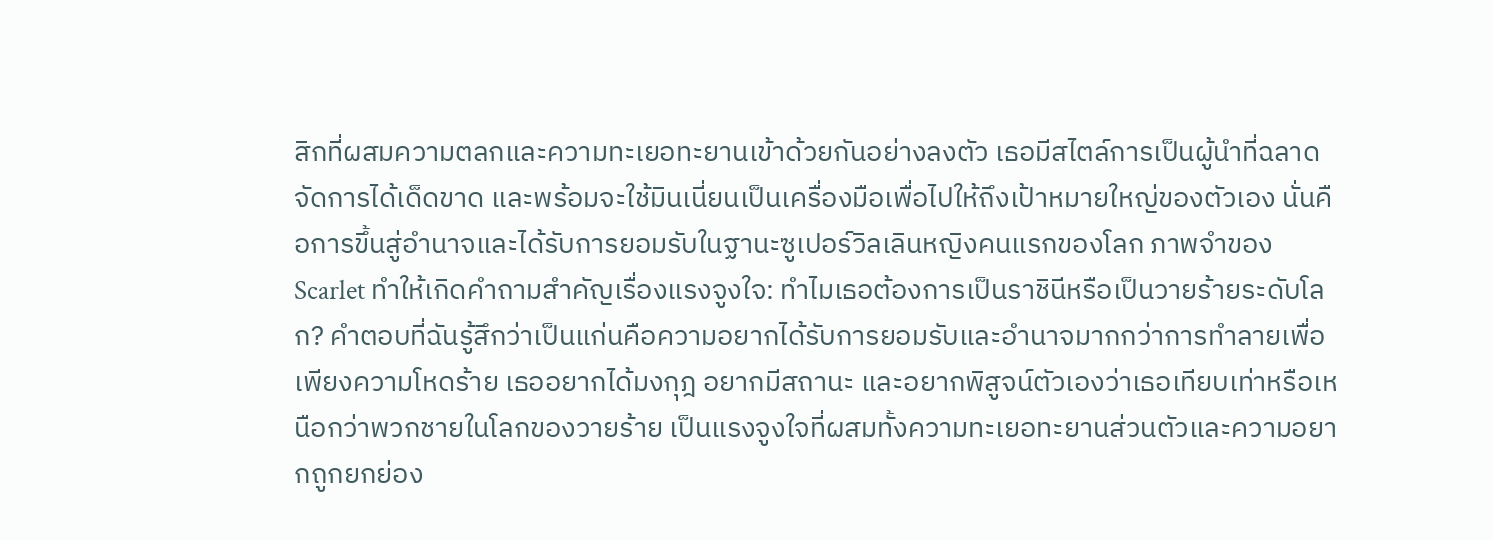สิกที่ผสมความตลกและความทะเยอทะยานเข้าด้วยกันอย่างลงตัว เธอมีสไตล์การเป็นผู้นำที่ฉลาด จัดการได้เด็ดขาด และพร้อมจะใช้มินเนี่ยนเป็นเครื่องมือเพื่อไปให้ถึงเป้าหมายใหญ่ของตัวเอง นั่นคือการขึ้นสู่อำนาจและได้รับการยอมรับในฐานะซูเปอร์วิลเลินหญิงคนแรกของโลก ภาพจำของ Scarlet ทำให้เกิดคำถามสำคัญเรื่องแรงจูงใจ: ทำไมเธอต้องการเป็นราชินีหรือเป็นวายร้ายระดับโลก? คำตอบที่ฉันรู้สึกว่าเป็นแก่นคือความอยากได้รับการยอมรับและอำนาจมากกว่าการทำลายเพื่อเพียงความโหดร้าย เธออยากได้มงกุฎ อยากมีสถานะ และอยากพิสูจน์ตัวเองว่าเธอเทียบเท่าหรือเหนือกว่าพวกชายในโลกของวายร้าย เป็นแรงจูงใจที่ผสมทั้งความทะเยอทะยานส่วนตัวและความอยากถูกยกย่อง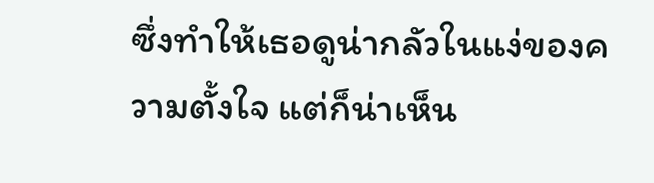ซึ่งทำให้เธอดูน่ากลัวในแง่ของความตั้งใจ แต่ก็น่าเห็น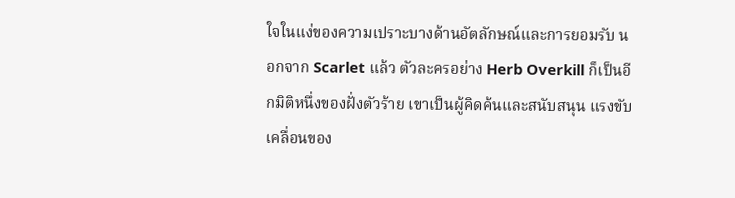ใจในแง่ของความเปราะบางด้านอัตลักษณ์และการยอมรับ นอกจาก Scarlet แล้ว ตัวละครอย่าง Herb Overkill ก็เป็นอีกมิติหนึ่งของฝั่งตัวร้าย เขาเป็นผู้คิดค้นและสนับสนุน แรงขับเคลื่อนของ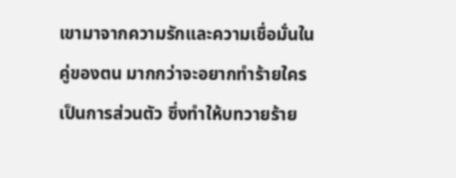เขามาจากความรักและความเชื่อมั่นในคู่ของตน มากกว่าจะอยากทำร้ายใครเป็นการส่วนตัว ซึ่งทำให้บทวายร้าย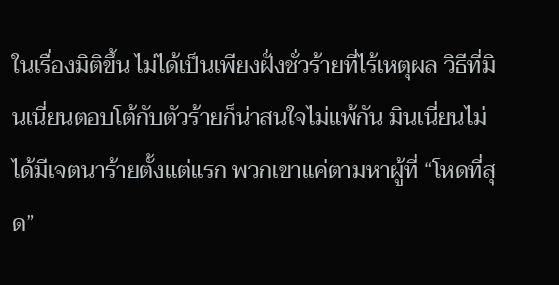ในเรื่องมิติขึ้น ไม่ได้เป็นเพียงฝั่งชั่วร้ายที่ไร้เหตุผล วิธีที่มินเนี่ยนตอบโต้กับตัวร้ายก็น่าสนใจไม่แพ้กัน มินเนี่ยนไม่ได้มีเจตนาร้ายตั้งแต่แรก พวกเขาแค่ตามหาผู้ที่ “โหดที่สุด”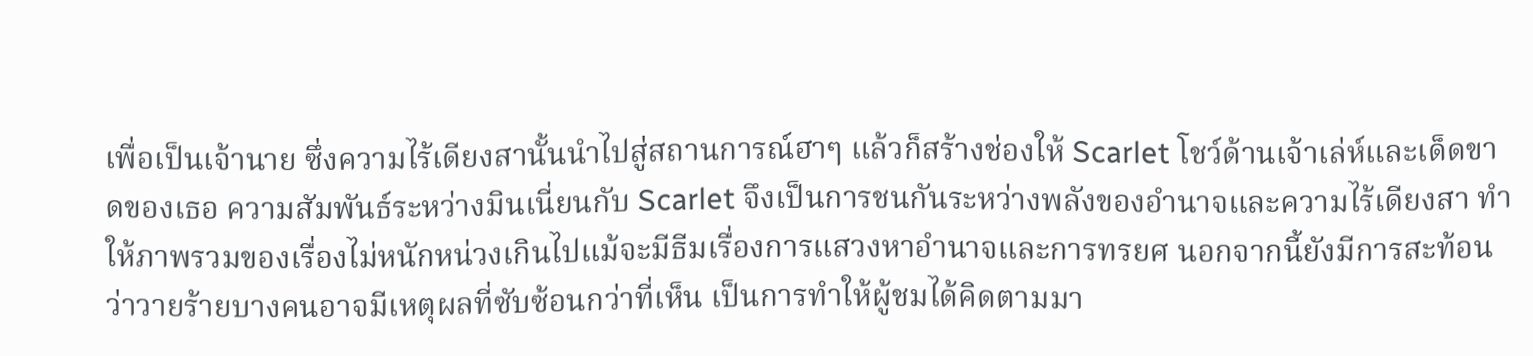เพื่อเป็นเจ้านาย ซึ่งความไร้เดียงสานั้นนำไปสู่สถานการณ์ฮาๆ แล้วก็สร้างช่องให้ Scarlet โชว์ด้านเจ้าเล่ห์และเด็ดขาดของเธอ ความสัมพันธ์ระหว่างมินเนี่ยนกับ Scarlet จึงเป็นการชนกันระหว่างพลังของอำนาจและความไร้เดียงสา ทำให้ภาพรวมของเรื่องไม่หนักหน่วงเกินไปแม้จะมีธีมเรื่องการแสวงหาอำนาจและการทรยศ นอกจากนี้ยังมีการสะท้อนว่าวายร้ายบางคนอาจมีเหตุผลที่ซับซ้อนกว่าที่เห็น เป็นการทำให้ผู้ชมได้คิดตามมา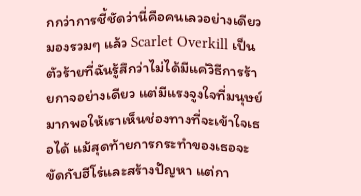กกว่าการชี้ชัดว่านี่คือคนเลวอย่างเดียว มองรวมๆ แล้ว Scarlet Overkill เป็นตัวร้ายที่ฉันรู้สึกว่าไม่ได้มีแค่วิธีการร้ายกาจอย่างเดียว แต่มีแรงจูงใจที่มนุษย์มากพอให้เราเห็นช่องทางที่จะเข้าใจเธอได้ แม้สุดท้ายการกระทำของเธอจะขัดกับฮีโร่และสร้างปัญหา แต่กา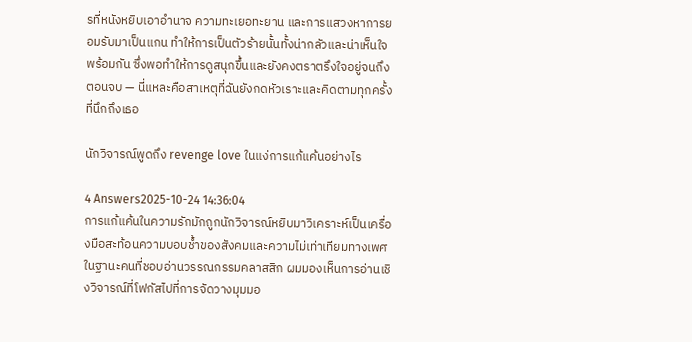รที่หนังหยิบเอาอำนาจ ความทะเยอทะยาน และการแสวงหาการยอมรับมาเป็นแกน ทำให้การเป็นตัวร้ายนั้นทั้งน่ากลัวและน่าเห็นใจพร้อมกัน ซึ่งพอทำให้การดูสนุกขึ้นและยังคงตราตรึงใจอยู่จนถึงตอนจบ — นี่แหละคือสาเหตุที่ฉันยังกดหัวเราะและคิดตามทุกครั้งที่นึกถึงเธอ

นักวิจารณ์พูดถึง revenge love ในแง่การแก้แค้นอย่างไร

4 Answers2025-10-24 14:36:04
การแก้แค้นในความรักมักถูกนักวิจารณ์หยิบมาวิเคราะห์เป็นเครื่องมือสะท้อนความบอบช้ำของสังคมและความไม่เท่าเทียมทางเพศ ในฐานะคนที่ชอบอ่านวรรณกรรมคลาสสิก ผมมองเห็นการอ่านเชิงวิจารณ์ที่โฟกัสไปที่การจัดวางมุมมอ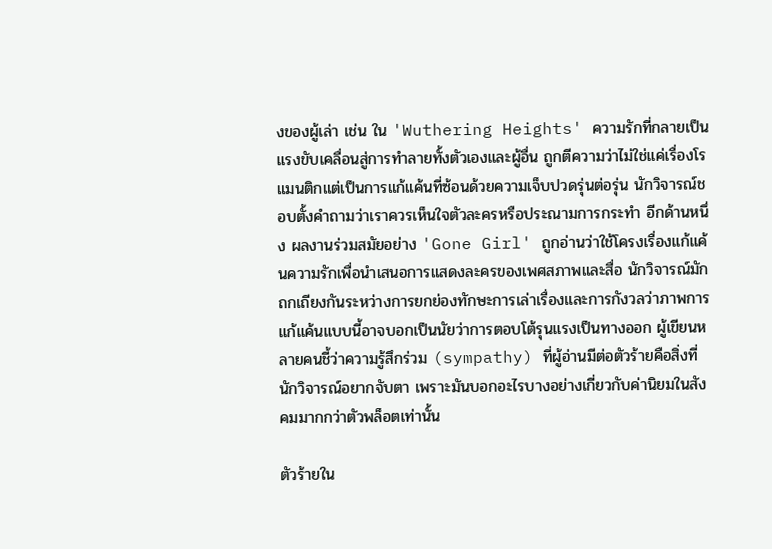งของผู้เล่า เช่น ใน 'Wuthering Heights' ความรักที่กลายเป็นแรงขับเคลื่อนสู่การทำลายทั้งตัวเองและผู้อื่น ถูกตีความว่าไม่ใช่แค่เรื่องโรแมนติกแต่เป็นการแก้แค้นที่ซ้อนด้วยความเจ็บปวดรุ่นต่อรุ่น นักวิจารณ์ชอบตั้งคำถามว่าเราควรเห็นใจตัวละครหรือประณามการกระทำ อีกด้านหนึ่ง ผลงานร่วมสมัยอย่าง 'Gone Girl' ถูกอ่านว่าใช้โครงเรื่องแก้แค้นความรักเพื่อนำเสนอการแสดงละครของเพศสภาพและสื่อ นักวิจารณ์มักถกเถียงกันระหว่างการยกย่องทักษะการเล่าเรื่องและการกังวลว่าภาพการแก้แค้นแบบนี้อาจบอกเป็นนัยว่าการตอบโต้รุนแรงเป็นทางออก ผู้เขียนหลายคนชี้ว่าความรู้สึกร่วม (sympathy) ที่ผู้อ่านมีต่อตัวร้ายคือสิ่งที่นักวิจารณ์อยากจับตา เพราะมันบอกอะไรบางอย่างเกี่ยวกับค่านิยมในสังคมมากกว่าตัวพล็อตเท่านั้น

ตัวร้ายใน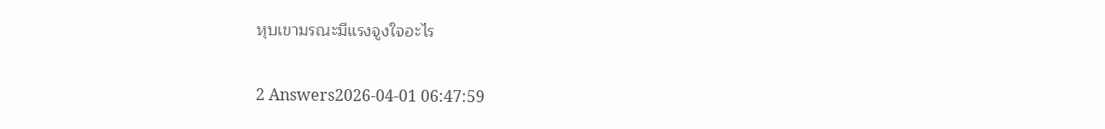หุบเขามรณะมีแรงจูงใจอะไร

2 Answers2026-04-01 06:47:59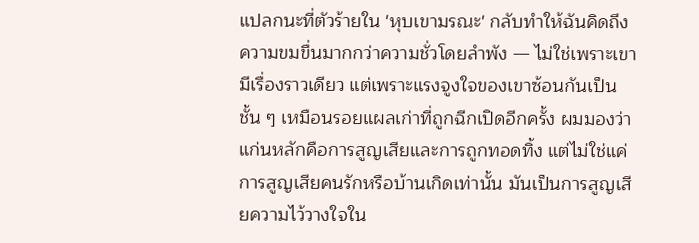แปลกนะที่ตัวร้ายใน 'หุบเขามรณะ' กลับทำให้ฉันคิดถึงความขมขื่นมากกว่าความชั่วโดยลำพัง — ไม่ใช่เพราะเขามีเรื่องราวเดียว แต่เพราะแรงจูงใจของเขาซ้อนกันเป็นชั้น ๆ เหมือนรอยแผลเก่าที่ถูกฉีกเปิดอีกครั้ง ผมมองว่าแก่นหลักคือการสูญเสียและการถูกทอดทิ้ง แต่ไม่ใช่แค่การสูญเสียคนรักหรือบ้านเกิดเท่านั้น มันเป็นการสูญเสียความไว้วางใจใน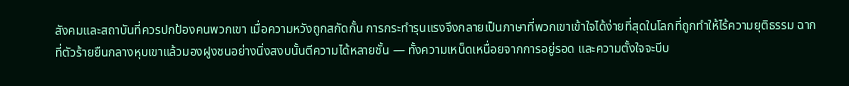สังคมและสถาบันที่ควรปกป้องคนพวกเขา เมื่อความหวังถูกสกัดกั้น การกระทำรุนแรงจึงกลายเป็นภาษาที่พวกเขาเข้าใจได้ง่ายที่สุดในโลกที่ถูกทำให้ไร้ความยุติธรรม ฉากที่ตัวร้ายยืนกลางหุบเขาแล้วมองฝูงชนอย่างนิ่งสงบนั้นตีความได้หลายชั้น — ทั้งความเหน็ดเหนื่อยจากการอยู่รอด และความตั้งใจจะบีบ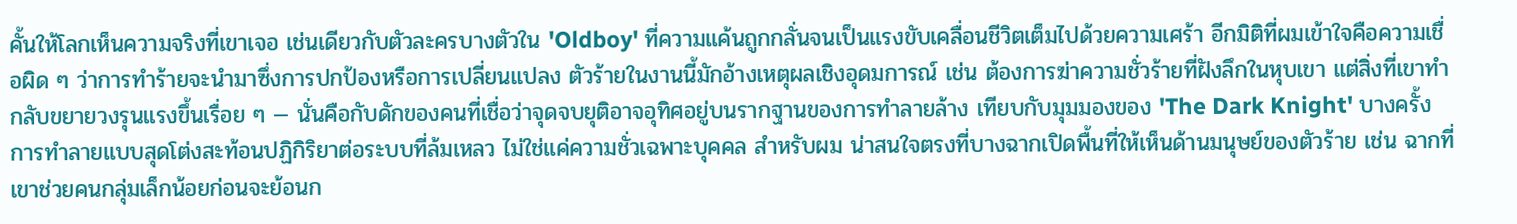คั้นให้โลกเห็นความจริงที่เขาเจอ เช่นเดียวกับตัวละครบางตัวใน 'Oldboy' ที่ความแค้นถูกกลั่นจนเป็นแรงขับเคลื่อนชีวิตเต็มไปด้วยความเศร้า อีกมิติที่ผมเข้าใจคือความเชื่อผิด ๆ ว่าการทำร้ายจะนำมาซึ่งการปกป้องหรือการเปลี่ยนแปลง ตัวร้ายในงานนี้มักอ้างเหตุผลเชิงอุดมการณ์ เช่น ต้องการฆ่าความชั่วร้ายที่ฝังลึกในหุบเขา แต่สิ่งที่เขาทำกลับขยายวงรุนแรงขึ้นเรื่อย ๆ — นั่นคือกับดักของคนที่เชื่อว่าจุดจบยุติอาจอุทิศอยู่บนรากฐานของการทำลายล้าง เทียบกับมุมมองของ 'The Dark Knight' บางครั้งการทำลายแบบสุดโต่งสะท้อนปฏิกิริยาต่อระบบที่ล้มเหลว ไม่ใช่แค่ความชั่วเฉพาะบุคคล สำหรับผม น่าสนใจตรงที่บางฉากเปิดพื้นที่ให้เห็นด้านมนุษย์ของตัวร้าย เช่น ฉากที่เขาช่วยคนกลุ่มเล็กน้อยก่อนจะย้อนก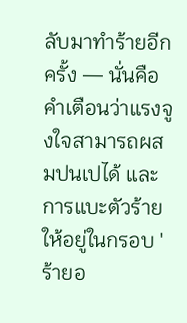ลับมาทำร้ายอีกครั้ง — นั่นคือคำเตือนว่าแรงจูงใจสามารถผสมปนเปได้ และการแบะตัวร้ายให้อยู่ในกรอบ 'ร้ายอ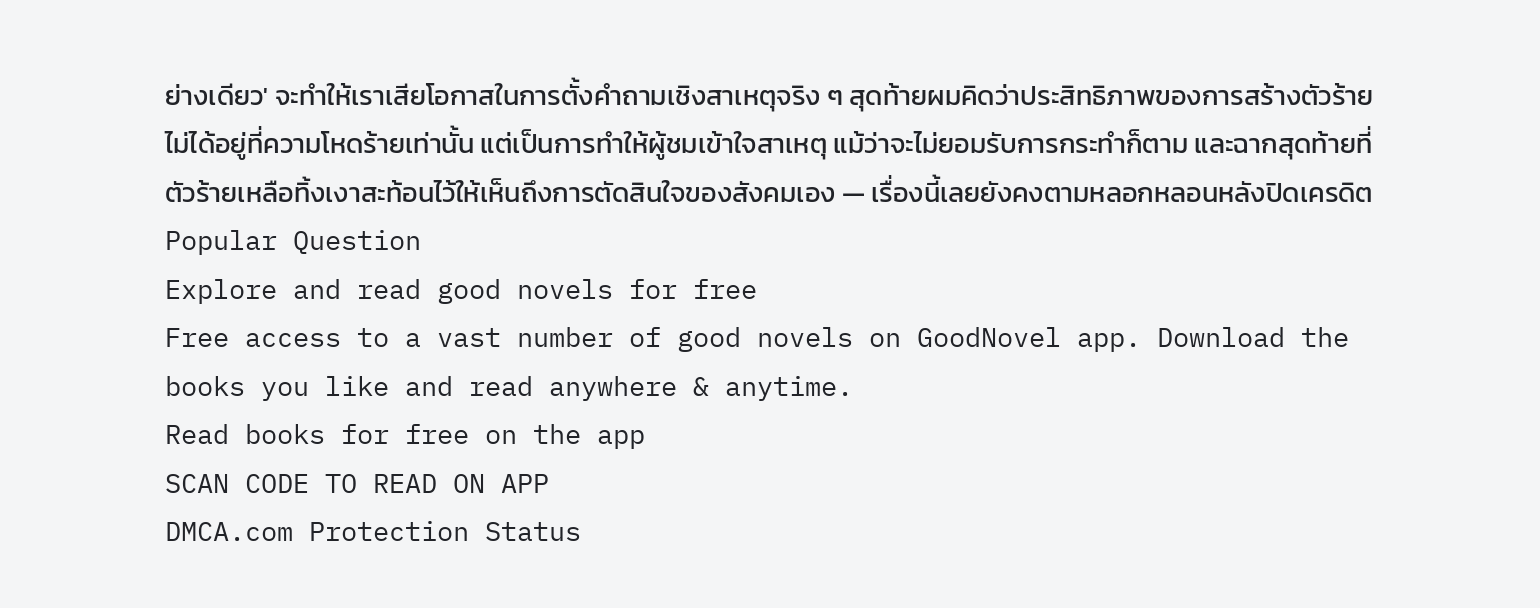ย่างเดียว' จะทำให้เราเสียโอกาสในการตั้งคำถามเชิงสาเหตุจริง ๆ สุดท้ายผมคิดว่าประสิทธิภาพของการสร้างตัวร้ายไม่ได้อยู่ที่ความโหดร้ายเท่านั้น แต่เป็นการทำให้ผู้ชมเข้าใจสาเหตุ แม้ว่าจะไม่ยอมรับการกระทำก็ตาม และฉากสุดท้ายที่ตัวร้ายเหลือทิ้งเงาสะท้อนไว้ให้เห็นถึงการตัดสินใจของสังคมเอง — เรื่องนี้เลยยังคงตามหลอกหลอนหลังปิดเครดิต
Popular Question
Explore and read good novels for free
Free access to a vast number of good novels on GoodNovel app. Download the books you like and read anywhere & anytime.
Read books for free on the app
SCAN CODE TO READ ON APP
DMCA.com Protection Status